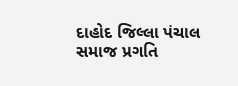દાહોદ જિલ્લા પંચાલ સમાજ પ્રગતિ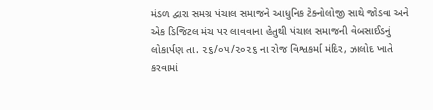મંડળ દ્વારા સમગ્ર પંચાલ સમાજને આધુનિક ટેક્નોલોજી સાથે જોડવા અને એક ડિજિટલ મંચ પર લાવવાના હેતુથી પંચાલ સમાજની વેબસાઈડનું લોકાર્પણ તા. ૨૬/૦૫/૨૦૨૬ ના રોજ વિશ્વકર્મા મંદિર, ઝાલોદ ખાતે કરવામાં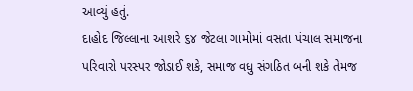આવ્યું હતું.
દાહોદ જિલ્લાના આશરે ૬૪ જેટલા ગામોમાં વસતા પંચાલ સમાજના પરિવારો પરસ્પર જોડાઈ શકે, સમાજ વધુ સંગઠિત બની શકે તેમજ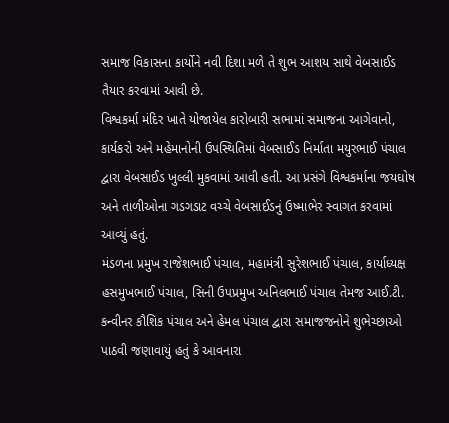સમાજ વિકાસના કાર્યોને નવી દિશા મળે તે શુભ આશય સાથે વેબસાઈડ તૈયાર કરવામાં આવી છે.
વિશ્વકર્મા મંદિર ખાતે યોજાયેલ કારોબારી સભામાં સમાજના આગેવાનો, કાર્યકરો અને મહેમાનોની ઉપસ્થિતિમાં વેબસાઈડ નિર્માતા મયુરભાઈ પંચાલ દ્વારા વેબસાઈડ ખુલ્લી મુકવામાં આવી હતી. આ પ્રસંગે વિશ્વકર્માના જયઘોષ અને તાળીઓના ગડગડાટ વચ્ચે વેબસાઈડનું ઉષ્માભેર સ્વાગત કરવામાં આવ્યું હતું.
મંડળના પ્રમુખ રાજેશભાઈ પંચાલ, મહામંત્રી સુરેશભાઈ પંચાલ, કાર્યાધ્યક્ષ હસમુખભાઈ પંચાલ, સિની ઉપપ્રમુખ અનિલભાઈ પંચાલ તેમજ આઈ.ટી. કન્વીનર કૌશિક પંચાલ અને હેમલ પંચાલ દ્વારા સમાજજનોને શુભેચ્છાઓ પાઠવી જણાવાયું હતું કે આવનારા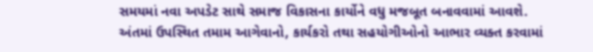સમયમાં નવા અપડેટ સાથે સમાજ વિકાસના કાર્યોને વધુ મજબૂત બનાવવામાં આવશે.
અંતમાં ઉપસ્થિત તમામ આગેવાનો, કાર્યકરો તથા સહયોગીઓનો આભાર વ્યક્ત કરવામાં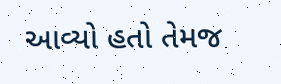આવ્યો હતો તેમજ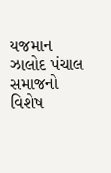યજમાન ઝાલોદ પંચાલ સમાજનો વિશેષ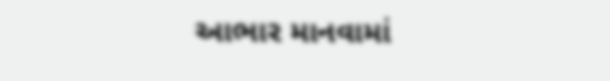આભાર માનવામાં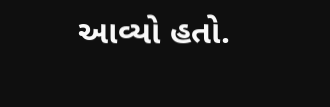આવ્યો હતો.